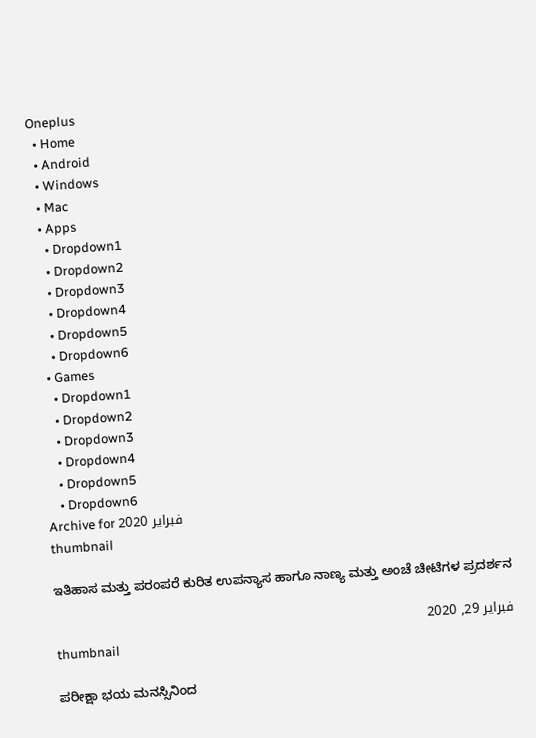Oneplus
  • Home
  • Android
  • Windows
  • Mac
  • Apps
    • Dropdown1
    • Dropdown2
    • Dropdown3
    • Dropdown4
    • Dropdown5
    • Dropdown6
  • Games
    • Dropdown1
    • Dropdown2
    • Dropdown3
    • Dropdown4
    • Dropdown5
    • Dropdown6
Archive for فبراير 2020
thumbnail

ಇತಿಹಾಸ ಮತ್ತು ಪರಂಪರೆ ಕುರಿತ ಉಪನ್ಯಾಸ ಹಾಗೂ ನಾಣ್ಯ ಮತ್ತು ಅಂಚೆ ಚೀಟಿಗಳ ಪ್ರದರ್ಶನ

فبراير 29, 2020
thumbnail

ಪರೀಕ್ಷಾ ಭಯ ಮನಸ್ಸಿನಿಂದ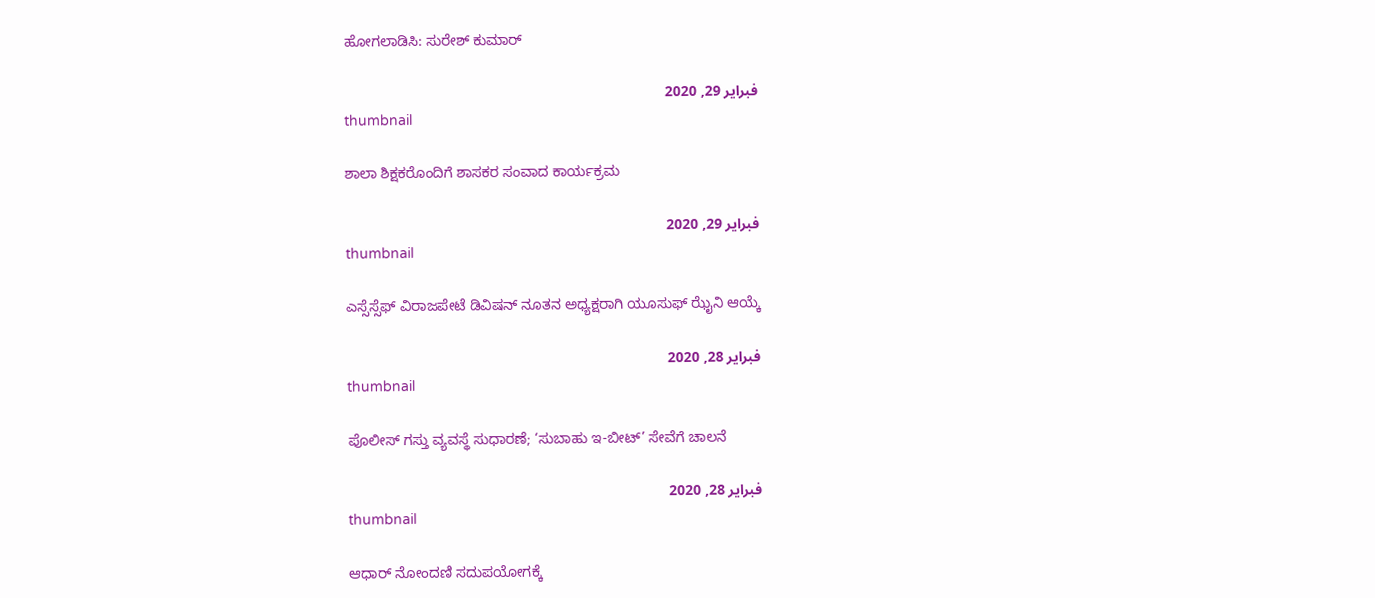ಹೋಗಲಾಡಿಸಿ: ಸುರೇಶ್ ಕುಮಾರ್

فبراير 29, 2020
thumbnail

ಶಾಲಾ ಶಿಕ್ಷಕರೊಂದಿಗೆ ಶಾಸಕರ ಸಂವಾದ ಕಾರ್ಯಕ್ರಮ

فبراير 29, 2020
thumbnail

ಎಸ್ಸೆಸ್ಸೆಫ್ ವಿರಾಜಪೇಟೆ ಡಿವಿಷನ್ ನೂತನ ಅಧ್ಯಕ್ಷರಾಗಿ ಯೂಸುಫ್ ಝೈನಿ ಆಯ್ಕೆ

فبراير 28, 2020
thumbnail

ಪೊಲೀಸ್ ಗಸ್ತು ವ್ಯವಸ್ಥೆ ಸುಧಾರಣೆ; ‘ಸುಬಾಹು ಇ-ಬೀಟ್’ ಸೇವೆಗೆ ಚಾಲನೆ

فبراير 28, 2020
thumbnail

ಆಧಾರ್ ನೋಂದಣಿ ಸದುಪಯೋಗಕ್ಕೆ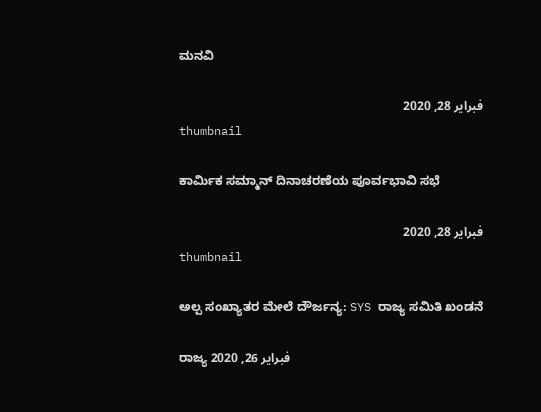ಮನವಿ

فبراير 28, 2020
thumbnail

ಕಾರ್ಮಿಕ ಸಮ್ಮಾನ್ ದಿನಾಚರಣೆಯ ಪೂರ್ವಭಾವಿ ಸಭೆ

فبراير 28, 2020
thumbnail

ಅಲ್ಪ ಸಂಖ್ಯಾತರ ಮೇಲೆ ದೌರ್ಜನ್ಯ: SYS ರಾಜ್ಯ ಸಮಿತಿ ಖಂಡನೆ

ರಾಜ್ಯ فبراير 26, 2020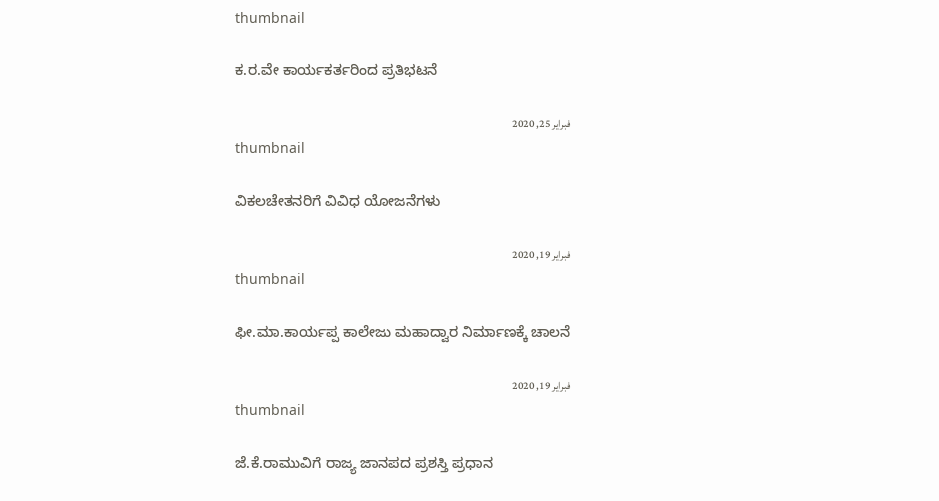thumbnail

ಕ.ರ.ವೇ ಕಾರ್ಯಕರ್ತರಿಂದ ಪ್ರತಿಭಟನೆ

فبراير 25, 2020
thumbnail

ವಿಕಲಚೇತನರಿಗೆ ವಿವಿಧ ಯೋಜನೆಗಳು

فبراير 19, 2020
thumbnail

ಫೀ.ಮಾ.ಕಾರ್ಯಪ್ಪ ಕಾಲೇಜು ಮಹಾದ್ವಾರ ನಿರ್ಮಾಣಕ್ಕೆ ಚಾಲನೆ

فبراير 19, 2020
thumbnail

ಜೆ.ಕೆ.ರಾಮುವಿಗೆ ರಾಜ್ಯ ಜಾನಪದ ಪ್ರಶಸ್ತಿ ಪ್ರಧಾನ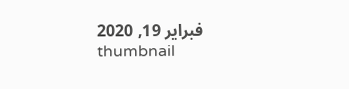فبراير 19, 2020
thumbnail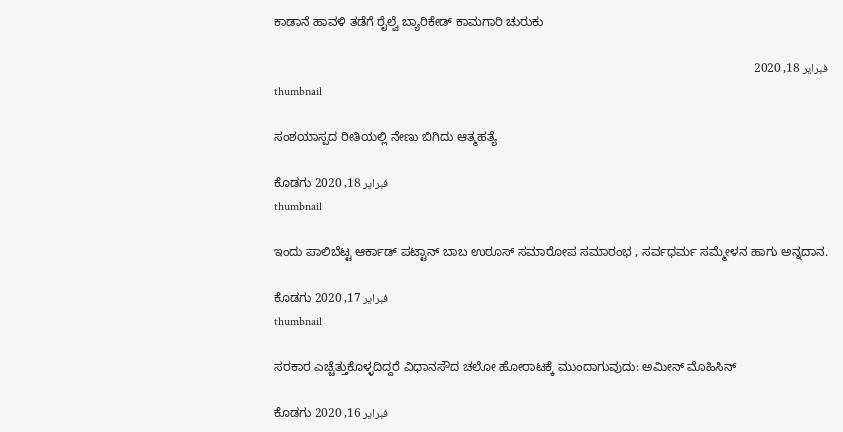ಕಾಡಾನೆ ಹಾವಳಿ ತಡೆಗೆ ರೈಲ್ವೆ ಬ್ಯಾರಿಕೇಡ್ ಕಾಮಗಾರಿ ಚುರುಕು

فبراير 18, 2020
thumbnail

ಸಂಶಯಾಸ್ಪದ ರೀತಿಯಲ್ಲಿ ನೇಣು ಬಿಗಿದು ಆತ್ಮಹತ್ಯೆ

ಕೊಡಗು فبراير 18, 2020
thumbnail

ಇಂದು ಪಾಲಿಬೆಟ್ಟ ಆರ್ಕಾಡ್ ಪಟ್ಟಾನ್ ಬಾಬ ಉರೂಸ್ ಸಮಾರೋಪ ಸಮಾರಂಭ , ಸರ್ವಧರ್ಮ ಸಮ್ಮೇಳನ ಹಾಗು ಅನ್ನದಾನ.

ಕೊಡಗು فبراير 17, 2020
thumbnail

ಸರಕಾರ ಎಚ್ಚೆತ್ತುಕೊಳ್ಳದಿದ್ದರೆ ವಿಧಾನಸೌದ ಚಲೋ ಹೋರಾಟಕ್ಕೆ ಮುಂದಾಗುವುದು: ಅಮೀನ್ ಮೊಹಿಸಿನ್

ಕೊಡಗು فبراير 16, 2020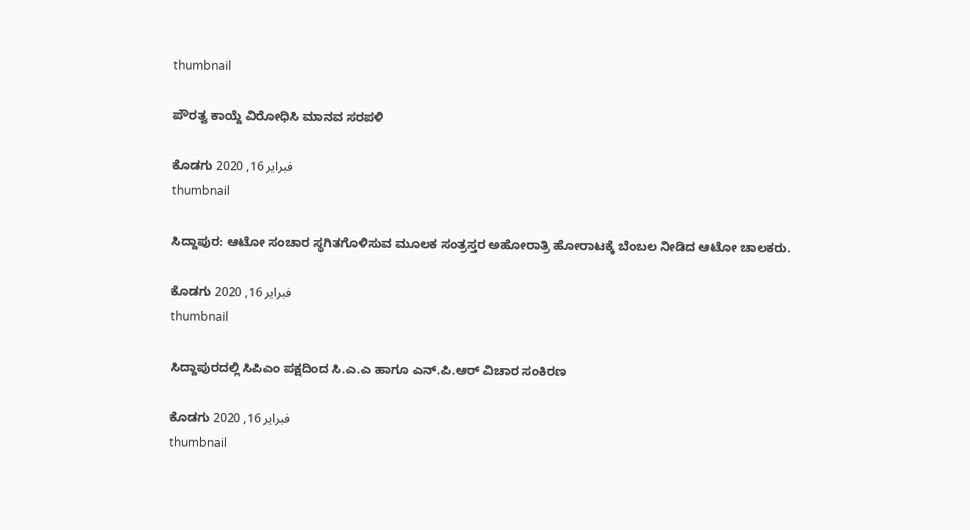thumbnail

ಪೌರತ್ವ ಕಾಯ್ದೆ ವಿರೋಧಿಸಿ ಮಾನವ ಸರಪಳಿ

ಕೊಡಗು فبراير 16, 2020
thumbnail

ಸಿದ್ದಾಪುರ: ಆಟೋ ಸಂಚಾರ ಸ್ಥಗಿತಗೊಳಿಸುವ ಮೂಲಕ ಸಂತ್ರಸ್ತರ‌ ಅಹೋರಾತ್ರಿ ಹೋರಾಟಕ್ಕೆ ಬೆಂಬಲ ನೀಡಿದ ಆಟೋ ಚಾಲಕರು.

ಕೊಡಗು فبراير 16, 2020
thumbnail

ಸಿದ್ದಾಪುರದಲ್ಲಿ ಸಿಪಿಎಂ ಪಕ್ಷದಿಂದ ಸಿ.ಎ.ಎ ಹಾಗೂ ಎನ್.ಪಿ.ಆರ್ ವಿಚಾರ ಸಂಕಿರಣ

ಕೊಡಗು فبراير 16, 2020
thumbnail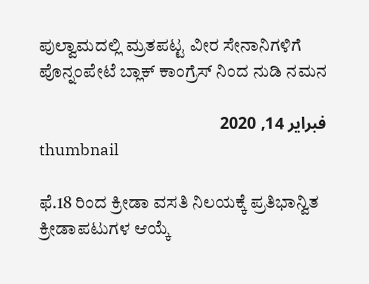ಪುಲ್ವಾಮದಲ್ಲಿ ಮ್ರತಪಟ್ಟ ವೀರ ಸೇನಾನಿಗಳಿಗೆ ಪೊನ್ನಂಪೇಟೆ ಬ್ಲಾಕ್ ಕಾಂಗ್ರೆಸ್ ನಿಂದ ನುಡಿ ನಮನ

فبراير 14, 2020
thumbnail

ಫೆ.18 ರಿಂದ ಕ್ರೀಡಾ ವಸತಿ ನಿಲಯಕ್ಕೆ ಪ್ರತಿಭಾನ್ವಿತ ಕ್ರೀಡಾಪಟುಗಳ ಆಯ್ಕೆ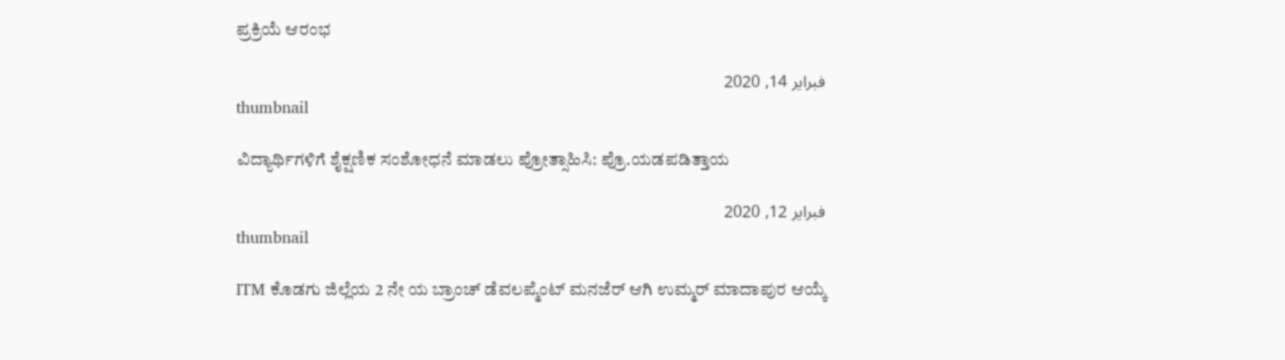ಪ್ರಕ್ರಿಯೆ ಆರಂಭ

فبراير 14, 2020
thumbnail

ವಿದ್ಯಾರ್ಥಿಗಳಿಗೆ ಶೈಕ್ಷಣಿಕ ಸಂಶೋಧನೆ ಮಾಡಲು ಪ್ರೋತ್ಸಾಹಿಸಿ: ಪ್ರೊ.ಯಡಪಡಿತ್ತಾಯ

فبراير 12, 2020
thumbnail

ITM ಕೊಡಗು ಜಿಲ್ಲೆಯ 2 ನೇ ಯ ಬ್ರಾಂಚ್ ಡೆವಲಪ್ಮೆಂಟ್ ಮನಜೆರ್ ಆಗಿ ಉಮ್ಮರ್ ಮಾದಾಪುರ ಆಯ್ಕೆ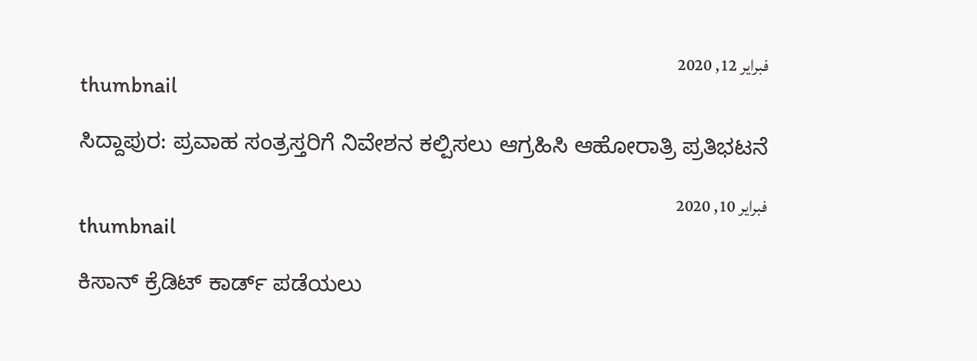فبراير 12, 2020
thumbnail

ಸಿದ್ದಾಪುರ: ಪ್ರವಾಹ ಸಂತ್ರಸ್ತರಿಗೆ ನಿವೇಶನ ಕಲ್ಪಿಸಲು ಆಗ್ರಹಿಸಿ ಆಹೋರಾತ್ರಿ ಪ್ರತಿಭಟನೆ

فبراير 10, 2020
thumbnail

ಕಿಸಾನ್ ಕ್ರೆಡಿಟ್ ಕಾರ್ಡ್ ಪಡೆಯಲು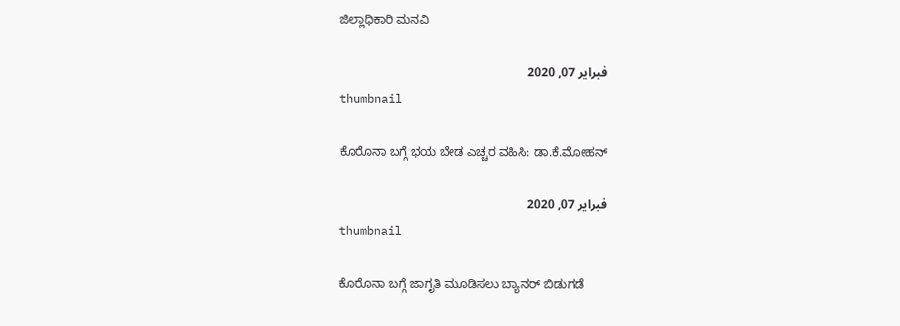ಜಿಲ್ಲಾಧಿಕಾರಿ ಮನವಿ

فبراير 07, 2020
thumbnail

ಕೊರೊನಾ ಬಗ್ಗೆ ಭಯ ಬೇಡ ಎಚ್ಚರ ವಹಿಸಿ: ಡಾ.ಕೆ.ಮೋಹನ್

فبراير 07, 2020
thumbnail

ಕೊರೊನಾ ಬಗ್ಗೆ ಜಾಗೃತಿ ಮೂಡಿಸಲು ಬ್ಯಾನರ್ ಬಿಡುಗಡೆ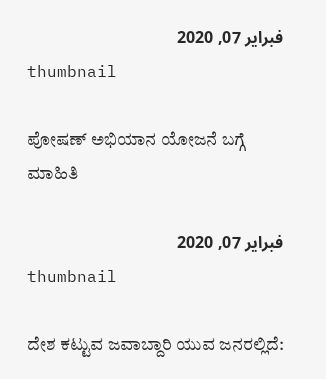فبراير 07, 2020
thumbnail

ಪೋಷಣ್ ಅಭಿಯಾನ ಯೋಜನೆ ಬಗ್ಗೆ ಮಾಹಿತಿ

فبراير 07, 2020
thumbnail

ದೇಶ ಕಟ್ಟುವ ಜವಾಬ್ದಾರಿ ಯುವ ಜನರಲ್ಲಿದೆ: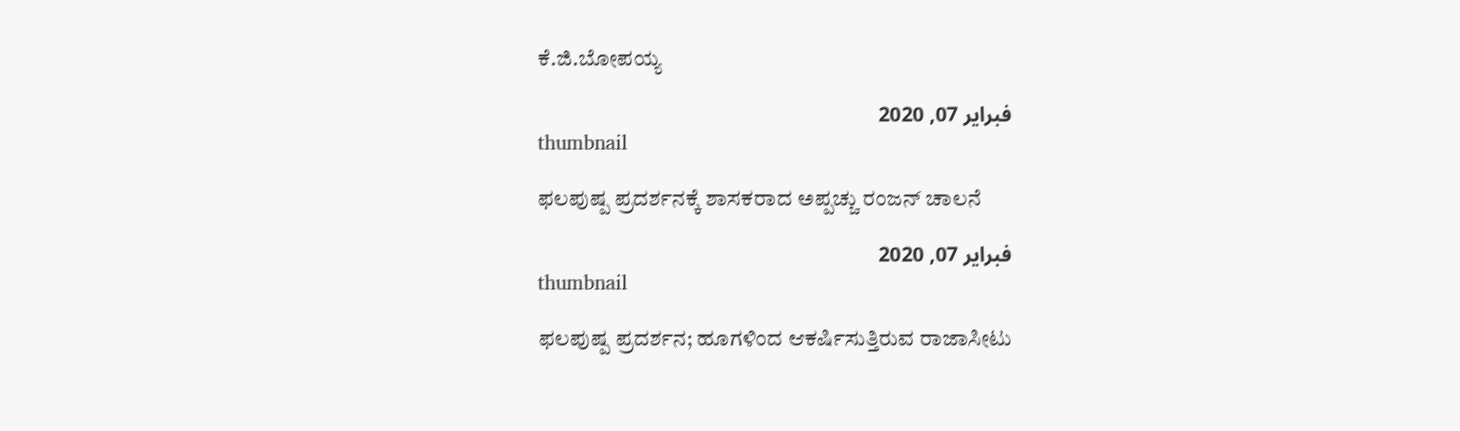ಕೆ.ಜಿ.ಬೋಪಯ್ಯ

فبراير 07, 2020
thumbnail

ಫಲಪುಷ್ಪ ಪ್ರದರ್ಶನಕ್ಕೆ ಶಾಸಕರಾದ ಅಪ್ಪಚ್ಚು ರಂಜನ್ ಚಾಲನೆ

فبراير 07, 2020
thumbnail

ಫಲಪುಷ್ಪ ಪ್ರದರ್ಶನ; ಹೂಗಳಿಂದ ಆಕರ್ಷಿಸುತ್ತಿರುವ ರಾಜಾಸೀಟು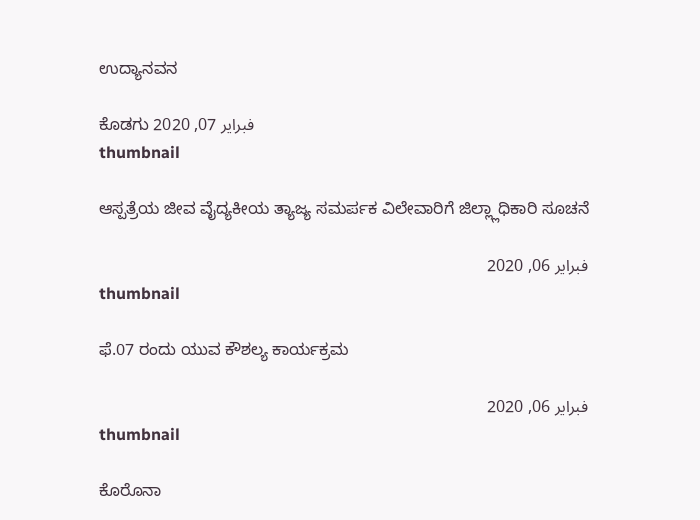ಉದ್ಯಾನವನ

ಕೊಡಗು فبراير 07, 2020
thumbnail

ಆಸ್ಪತ್ರೆಯ ಜೀವ ವೈದ್ಯಕೀಯ ತ್ಯಾಜ್ಯ ಸಮರ್ಪಕ ವಿಲೇವಾರಿಗೆ ಜಿಲ್ಲ್ಲಾಧಿಕಾರಿ ಸೂಚನೆ

فبراير 06, 2020
thumbnail

ಫೆ.07 ರಂದು ಯುವ ಕೌಶಲ್ಯ ಕಾರ್ಯಕ್ರಮ

فبراير 06, 2020
thumbnail

ಕೊರೊನಾ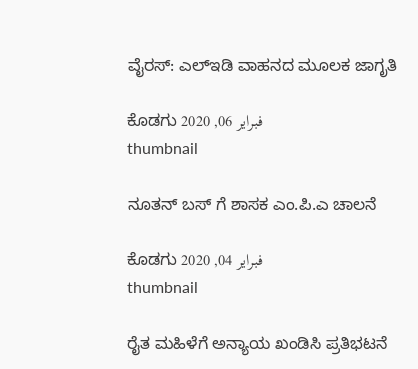ವೈರಸ್: ಎಲ್‍ಇಡಿ ವಾಹನದ ಮೂಲಕ ಜಾಗೃತಿ

ಕೊಡಗು فبراير 06, 2020
thumbnail

ನೂತನ್ ಬಸ್ ಗೆ ಶಾಸಕ ಎಂ.ಪಿ.ಎ ಚಾಲನೆ

ಕೊಡಗು فبراير 04, 2020
thumbnail

ರೈತ ಮಹಿಳೆಗೆ ಅನ್ಯಾಯ ಖಂಡಿಸಿ ಪ್ರತಿಭಟನೆ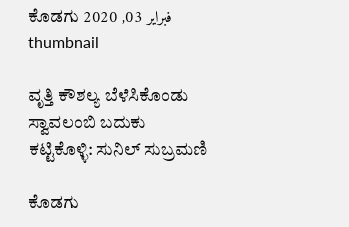ಕೊಡಗು فبراير 03, 2020
thumbnail

ವೃತ್ತಿ ಕೌಶಲ್ಯ ಬೆಳೆಸಿಕೊಂಡು ಸ್ವಾವಲಂಬಿ ಬದುಕು ಕಟ್ಟಿಕೊಳ್ಳಿ: ಸುನಿಲ್ ಸುಬ್ರಮಣಿ

ಕೊಡಗು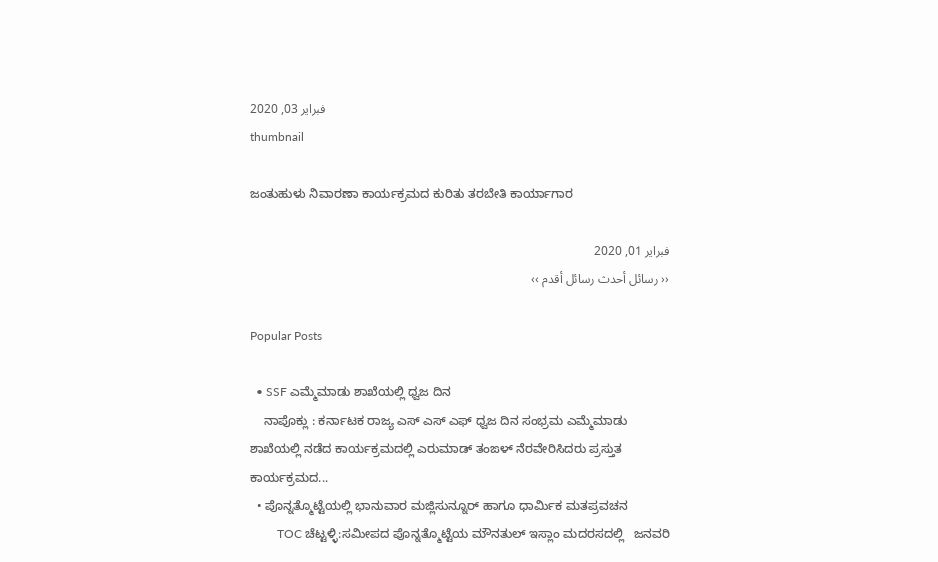فبراير 03, 2020
thumbnail

ಜಂತುಹುಳು ನಿವಾರಣಾ ಕಾರ್ಯಕ್ರಮದ ಕುರಿತು ತರಬೇತಿ ಕಾರ್ಯಾಗಾರ

فبراير 01, 2020
‹‹ رسائل أحدث رسائل أقدم ››

Popular Posts

  • SSF ಎಮ್ಮೆಮಾಡು ಶಾಖೆಯಲ್ಲಿ ಧ್ವಜ ದಿನ
    ನಾಪೊಕ್ಲು : ಕರ್ನಾಟಕ ರಾಜ್ಯ ಎಸ್ ಎಸ್ ಎಫ್ ಧ್ವಜ ದಿನ ಸಂಭ್ರಮ ಎಮ್ಮೆಮಾಡು ಶಾಖೆಯಲ್ಲಿ ನಡೆದ ಕಾರ್ಯಕ್ರಮದಲ್ಲಿ ಎರುಮಾಡ್ ತಂಙಳ್ ನೆರವೇರಿಸಿದರು ಪ್ರಸ್ತುತ ಕಾರ್ಯಕ್ರಮದ...
  • ಪೊನ್ನತ್ಮೊಟ್ಟೆಯಲ್ಲಿ ಭಾನುವಾರ ಮಜ್ಲಿಸುನ್ನೂರ್ ಹಾಗೂ ಧಾರ್ಮಿಕ ಮತಪ್ರವಚನ
         TOC ಚೆಟ್ಟಳ್ಳಿ:ಸಮೀಪದ ಪೊನ್ನತ್ಮೊಟ್ಟೆಯ ಮೌನತುಲ್ ಇಸ್ಲಾಂ ಮದರಸದಲ್ಲಿ   ಜನವರಿ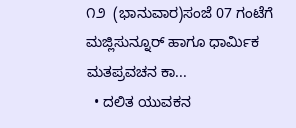೧೨  (ಭಾನುವಾರ)ಸಂಜೆ 07 ಗಂಟೆಗೆ  ಮಜ್ಲಿಸುನ್ನೂರ್ ಹಾಗೂ ಧಾರ್ಮಿಕ ಮತಪ್ರವಚನ ಕಾ...
  • ದಲಿತ ಯುವಕನ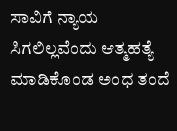ಸಾವಿಗೆ ನ್ಯಾಯ ಸಿಗಲಿಲ್ಲವೆಂದು ಆತ್ಮಹತ್ಯೆ ಮಾಡಿಕೊಂಡ ಅಂಧ ತಂದೆ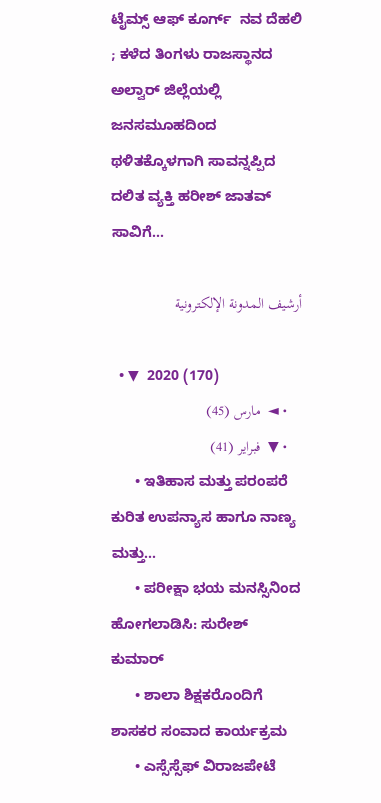ಟೈಮ್ಸ್ ಆಫ್ ಕೂರ್ಗ್  ನವ ದೆಹಲಿ ; ಕಳೆದ ತಿಂಗಳು ರಾಜಸ್ಥಾನದ ಅಲ್ವಾರ್ ಜಿಲ್ಲೆಯಲ್ಲಿ ಜನಸಮೂಹದಿಂದ ಥಳಿತಕ್ಕೊಳಗಾಗಿ ಸಾವನ್ನಪ್ಪಿದ ದಲಿತ ವ್ಯಕ್ತಿ ಹರೀಶ್ ಜಾತವ್ ಸಾವಿಗೆ...

أرشيف المدونة الإلكترونية

  • ▼  2020 (170)
    • ◄  مارس (45)
    • ▼  فبراير (41)
      • ಇತಿಹಾಸ ಮತ್ತು ಪರಂಪರೆ ಕುರಿತ ಉಪನ್ಯಾಸ ಹಾಗೂ ನಾಣ್ಯ ಮತ್ತು...
      • ಪರೀಕ್ಷಾ ಭಯ ಮನಸ್ಸಿನಿಂದ ಹೋಗಲಾಡಿಸಿ: ಸುರೇಶ್ ಕುಮಾರ್
      • ಶಾಲಾ ಶಿಕ್ಷಕರೊಂದಿಗೆ ಶಾಸಕರ ಸಂವಾದ ಕಾರ್ಯಕ್ರಮ
      • ಎಸ್ಸೆಸ್ಸೆಫ್ ವಿರಾಜಪೇಟೆ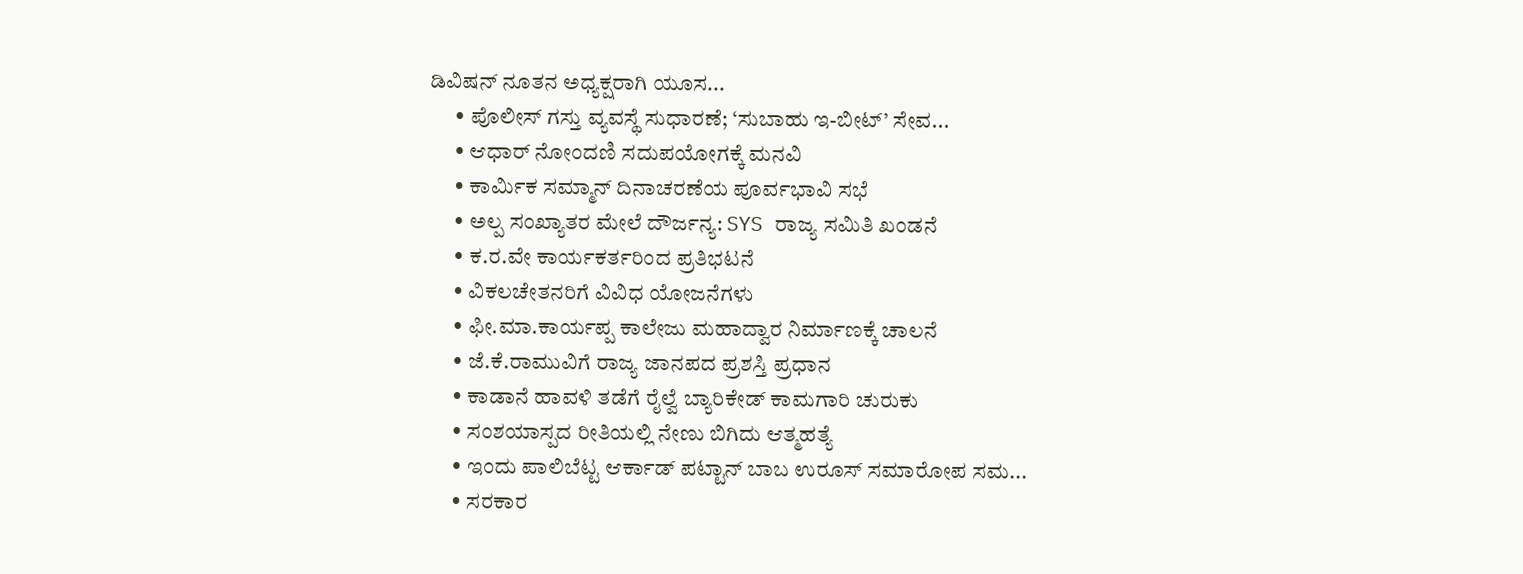ಡಿವಿಷನ್ ನೂತನ ಅಧ್ಯಕ್ಷರಾಗಿ ಯೂಸ...
      • ಪೊಲೀಸ್ ಗಸ್ತು ವ್ಯವಸ್ಥೆ ಸುಧಾರಣೆ; ‘ಸುಬಾಹು ಇ-ಬೀಟ್’ ಸೇವ...
      • ಆಧಾರ್ ನೋಂದಣಿ ಸದುಪಯೋಗಕ್ಕೆ ಮನವಿ
      • ಕಾರ್ಮಿಕ ಸಮ್ಮಾನ್ ದಿನಾಚರಣೆಯ ಪೂರ್ವಭಾವಿ ಸಭೆ
      • ಅಲ್ಪ ಸಂಖ್ಯಾತರ ಮೇಲೆ ದೌರ್ಜನ್ಯ: SYS ರಾಜ್ಯ ಸಮಿತಿ ಖಂಡನೆ
      • ಕ.ರ.ವೇ ಕಾರ್ಯಕರ್ತರಿಂದ ಪ್ರತಿಭಟನೆ
      • ವಿಕಲಚೇತನರಿಗೆ ವಿವಿಧ ಯೋಜನೆಗಳು
      • ಫೀ.ಮಾ.ಕಾರ್ಯಪ್ಪ ಕಾಲೇಜು ಮಹಾದ್ವಾರ ನಿರ್ಮಾಣಕ್ಕೆ ಚಾಲನೆ
      • ಜೆ.ಕೆ.ರಾಮುವಿಗೆ ರಾಜ್ಯ ಜಾನಪದ ಪ್ರಶಸ್ತಿ ಪ್ರಧಾನ
      • ಕಾಡಾನೆ ಹಾವಳಿ ತಡೆಗೆ ರೈಲ್ವೆ ಬ್ಯಾರಿಕೇಡ್ ಕಾಮಗಾರಿ ಚುರುಕು
      • ಸಂಶಯಾಸ್ಪದ ರೀತಿಯಲ್ಲಿ ನೇಣು ಬಿಗಿದು ಆತ್ಮಹತ್ಯೆ
      • ಇಂದು ಪಾಲಿಬೆಟ್ಟ ಆರ್ಕಾಡ್ ಪಟ್ಟಾನ್ ಬಾಬ ಉರೂಸ್ ಸಮಾರೋಪ ಸಮ...
      • ಸರಕಾರ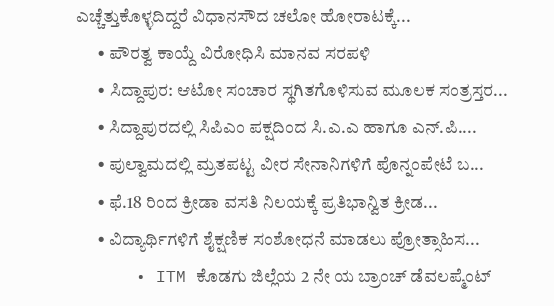ಎಚ್ಚೆತ್ತುಕೊಳ್ಳದಿದ್ದರೆ ವಿಧಾನಸೌದ ಚಲೋ ಹೋರಾಟಕ್ಕೆ...
      • ಪೌರತ್ವ ಕಾಯ್ದೆ ವಿರೋಧಿಸಿ ಮಾನವ ಸರಪಳಿ
      • ಸಿದ್ದಾಪುರ: ಆಟೋ ಸಂಚಾರ ಸ್ಥಗಿತಗೊಳಿಸುವ ಮೂಲಕ ಸಂತ್ರಸ್ತರ‌...
      • ಸಿದ್ದಾಪುರದಲ್ಲಿ ಸಿಪಿಎಂ ಪಕ್ಷದಿಂದ ಸಿ.ಎ.ಎ ಹಾಗೂ ಎನ್.ಪಿ....
      • ಪುಲ್ವಾಮದಲ್ಲಿ ಮ್ರತಪಟ್ಟ ವೀರ ಸೇನಾನಿಗಳಿಗೆ ಪೊನ್ನಂಪೇಟೆ ಬ...
      • ಫೆ.18 ರಿಂದ ಕ್ರೀಡಾ ವಸತಿ ನಿಲಯಕ್ಕೆ ಪ್ರತಿಭಾನ್ವಿತ ಕ್ರೀಡ...
      • ವಿದ್ಯಾರ್ಥಿಗಳಿಗೆ ಶೈಕ್ಷಣಿಕ ಸಂಶೋಧನೆ ಮಾಡಲು ಪ್ರೋತ್ಸಾಹಿಸ...
      • ITM ಕೊಡಗು ಜಿಲ್ಲೆಯ 2 ನೇ ಯ ಬ್ರಾಂಚ್ ಡೆವಲಪ್ಮೆಂಟ್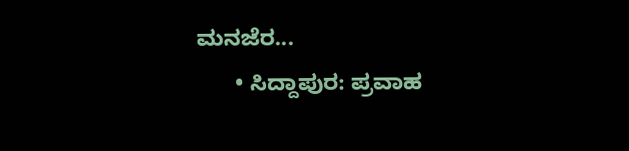ಮನಜೆರ...
      • ಸಿದ್ದಾಪುರ: ಪ್ರವಾಹ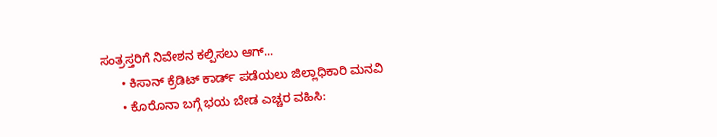ಸಂತ್ರಸ್ತರಿಗೆ ನಿವೇಶನ ಕಲ್ಪಿಸಲು ಆಗ್...
      • ಕಿಸಾನ್ ಕ್ರೆಡಿಟ್ ಕಾರ್ಡ್ ಪಡೆಯಲು ಜಿಲ್ಲಾಧಿಕಾರಿ ಮನವಿ
      • ಕೊರೊನಾ ಬಗ್ಗೆ ಭಯ ಬೇಡ ಎಚ್ಚರ ವಹಿಸಿ: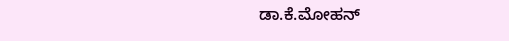ಡಾ.ಕೆ.ಮೋಹನ್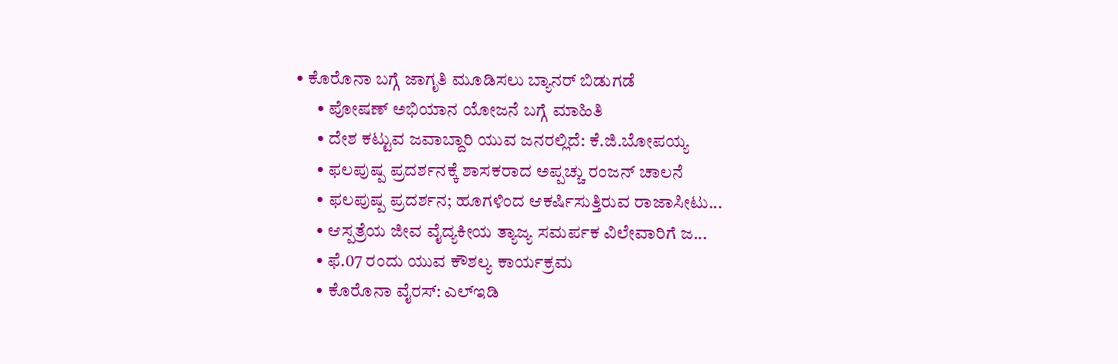• ಕೊರೊನಾ ಬಗ್ಗೆ ಜಾಗೃತಿ ಮೂಡಿಸಲು ಬ್ಯಾನರ್ ಬಿಡುಗಡೆ
      • ಪೋಷಣ್ ಅಭಿಯಾನ ಯೋಜನೆ ಬಗ್ಗೆ ಮಾಹಿತಿ
      • ದೇಶ ಕಟ್ಟುವ ಜವಾಬ್ದಾರಿ ಯುವ ಜನರಲ್ಲಿದೆ: ಕೆ.ಜಿ.ಬೋಪಯ್ಯ
      • ಫಲಪುಷ್ಪ ಪ್ರದರ್ಶನಕ್ಕೆ ಶಾಸಕರಾದ ಅಪ್ಪಚ್ಚು ರಂಜನ್ ಚಾಲನೆ
      • ಫಲಪುಷ್ಪ ಪ್ರದರ್ಶನ; ಹೂಗಳಿಂದ ಆಕರ್ಷಿಸುತ್ತಿರುವ ರಾಜಾಸೀಟು...
      • ಆಸ್ಪತ್ರೆಯ ಜೀವ ವೈದ್ಯಕೀಯ ತ್ಯಾಜ್ಯ ಸಮರ್ಪಕ ವಿಲೇವಾರಿಗೆ ಜ...
      • ಫೆ.07 ರಂದು ಯುವ ಕೌಶಲ್ಯ ಕಾರ್ಯಕ್ರಮ
      • ಕೊರೊನಾ ವೈರಸ್: ಎಲ್‍ಇಡಿ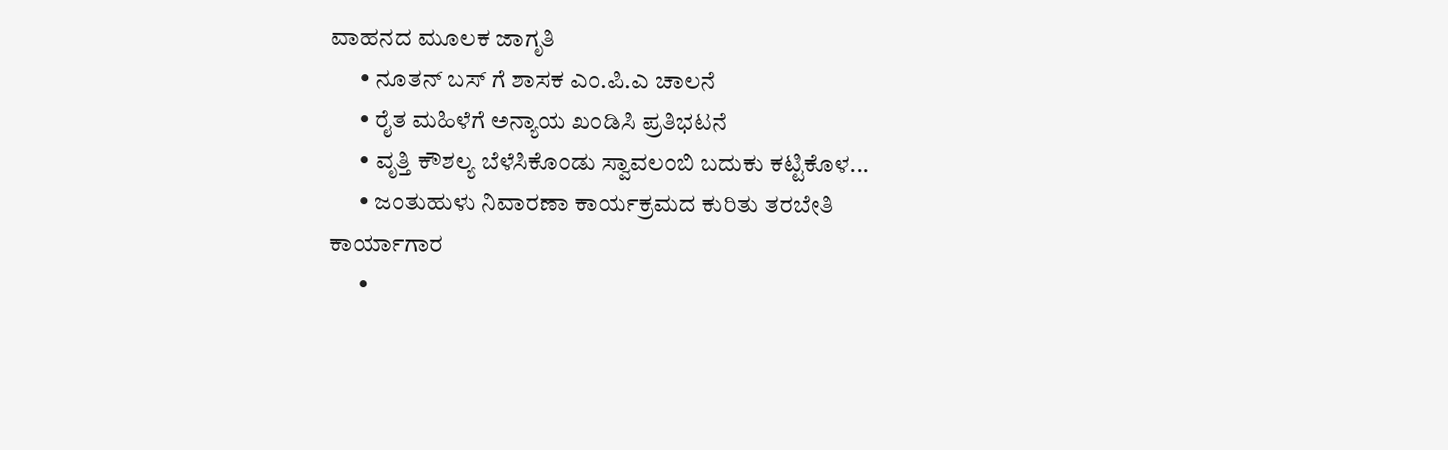ವಾಹನದ ಮೂಲಕ ಜಾಗೃತಿ
      • ನೂತನ್ ಬಸ್ ಗೆ ಶಾಸಕ ಎಂ.ಪಿ.ಎ ಚಾಲನೆ
      • ರೈತ ಮಹಿಳೆಗೆ ಅನ್ಯಾಯ ಖಂಡಿಸಿ ಪ್ರತಿಭಟನೆ
      • ವೃತ್ತಿ ಕೌಶಲ್ಯ ಬೆಳೆಸಿಕೊಂಡು ಸ್ವಾವಲಂಬಿ ಬದುಕು ಕಟ್ಟಿಕೊಳ...
      • ಜಂತುಹುಳು ನಿವಾರಣಾ ಕಾರ್ಯಕ್ರಮದ ಕುರಿತು ತರಬೇತಿ ಕಾರ್ಯಾಗಾರ
      •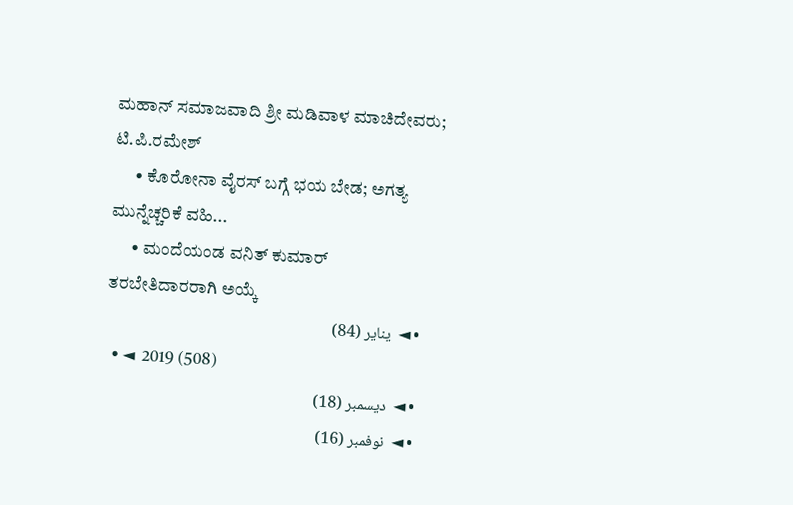ಮಹಾನ್ ಸಮಾಜವಾದಿ ಶ್ರೀ ಮಡಿವಾಳ ಮಾಚಿದೇವರು; ಟಿ.ಪಿ.ರಮೇಶ್
      • ಕೊರೋನಾ ವೈರಸ್ ಬಗ್ಗೆ ಭಯ ಬೇಡ; ಅಗತ್ಯ ಮುನ್ನೆಚ್ಚರಿಕೆ ವಹಿ...
      • ಮಂದೆಯಂಡ ವನಿತ್ ಕುಮಾರ್ ತರಬೇತಿದಾರರಾಗಿ ಅಯ್ಕೆ
    • ◄  يناير (84)
  • ◄  2019 (508)
    • ◄  ديسمبر (18)
    • ◄  نوفمبر (16)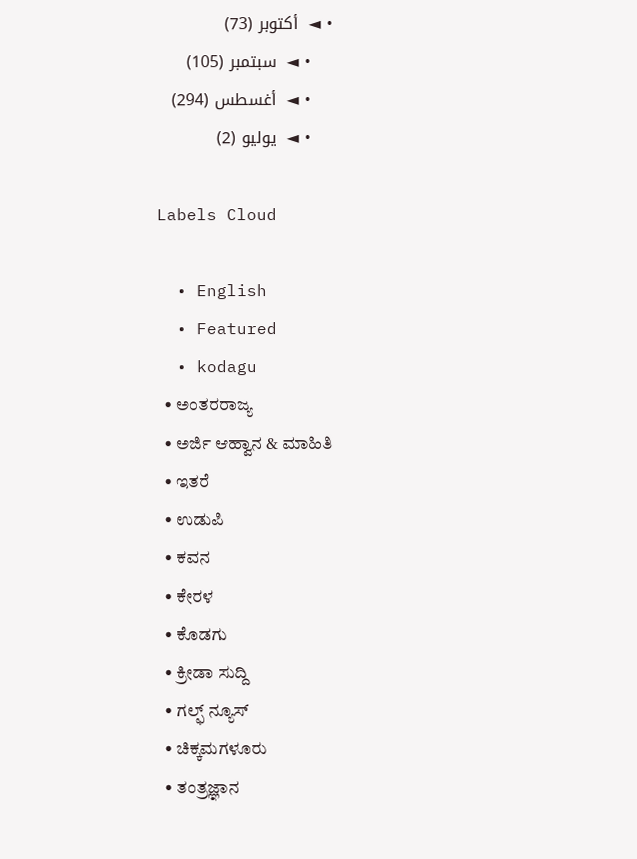• ◄  أكتوبر (73)
    • ◄  سبتمبر (105)
    • ◄  أغسطس (294)
    • ◄  يوليو (2)

Labels Cloud

  • English
  • Featured
  • kodagu
  • ಅಂತರರಾಜ್ಯ
  • ಅರ್ಜಿ ಆಹ್ವಾನ & ಮಾಹಿತಿ
  • ಇತರೆ
  • ಉಡುಪಿ
  • ಕವನ
  • ಕೇರಳ
  • ಕೊಡಗು
  • ಕ್ರೀಡಾ ಸುದ್ದಿ
  • ಗಲ್ಫ್ ನ್ಯೂಸ್
  • ಚಿಕ್ಕಮಗಳೂರು
  • ತಂತ್ರಜ್ಞಾನ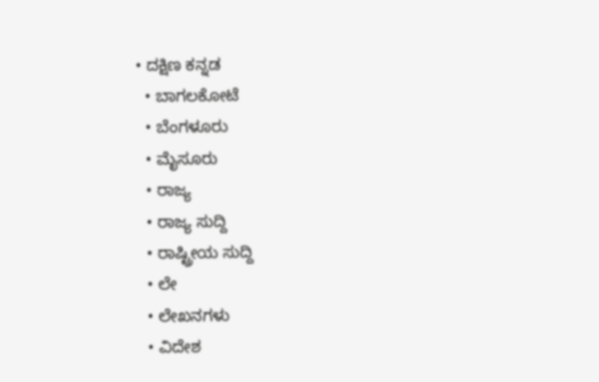• ದಕ್ಷಿಣ ಕನ್ನಡ
  • ಬಾಗಲಕೋಟೆ
  • ಬೆಂಗಳೂರು
  • ಮೈಸೂರು
  • ರಾಜ್ಯ
  • ರಾಜ್ಯ ಸುದ್ದಿ
  • ರಾಷ್ಟ್ರೀಯ ಸುದ್ದಿ
  • ಲೇ
  • ಲೇಖನಗಳು
  • ವಿದೇಶ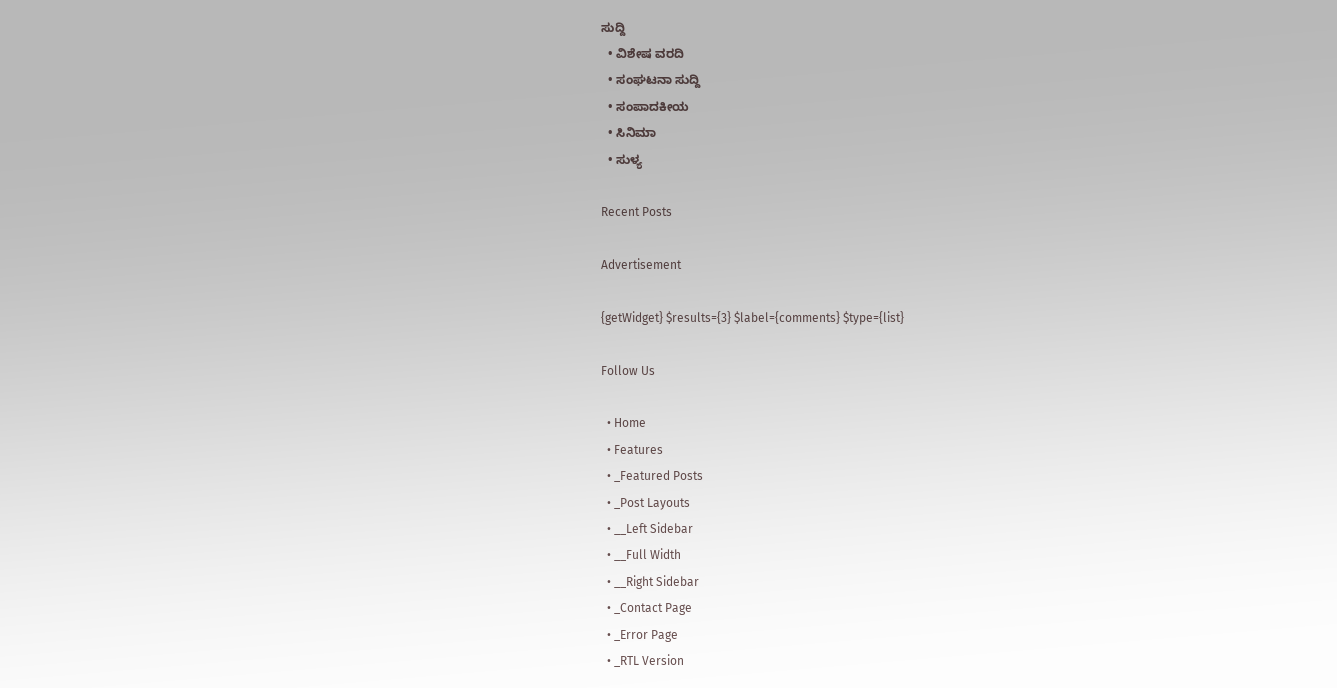ಸುದ್ದಿ
  • ವಿಶೇಷ ವರದಿ
  • ಸಂಘಟನಾ ಸುದ್ದಿ
  • ಸಂಪಾದಕೀಯ
  • ಸಿನಿಮಾ
  • ಸುಳ್ಯ

Recent Posts

Advertisement

{getWidget} $results={3} $label={comments} $type={list}

Follow Us

  • Home
  • Features
  • _Featured Posts
  • _Post Layouts
  • __Left Sidebar
  • __Full Width
  • __Right Sidebar
  • _Contact Page
  • _Error Page
  • _RTL Version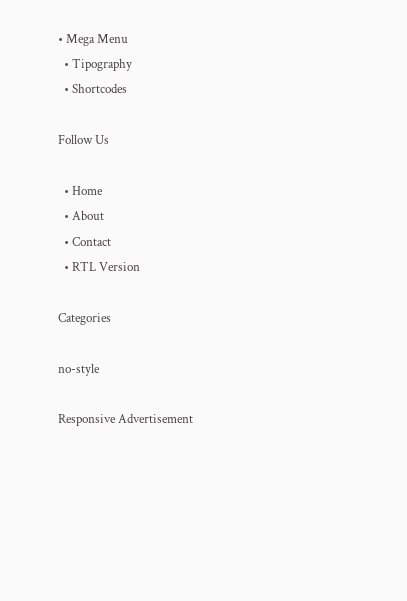• Mega Menu
  • Tipography
  • Shortcodes

Follow Us

  • Home
  • About
  • Contact
  • RTL Version

Categories

no-style

Responsive Advertisement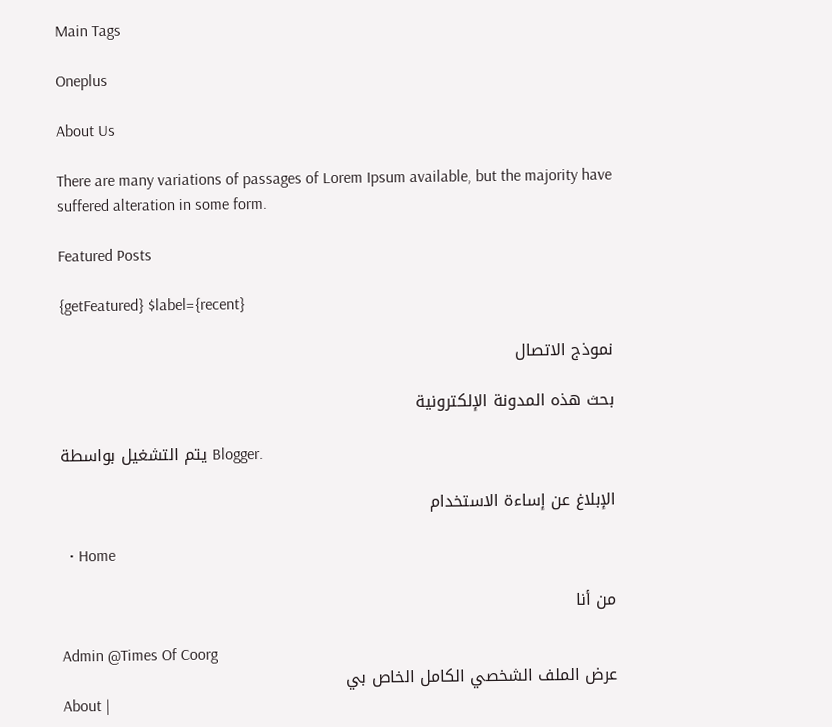Main Tags

Oneplus

About Us

There are many variations of passages of Lorem Ipsum available, but the majority have suffered alteration in some form.

Featured Posts

{getFeatured} $label={recent}

نموذج الاتصال

بحث هذه المدونة الإلكترونية

يتم التشغيل بواسطة Blogger.

الإبلاغ عن إساءة الاستخدام

  • Home

من أنا

Admin @Times Of Coorg
عرض الملف الشخصي الكامل الخاص بي
About |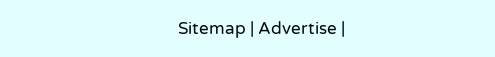Sitemap | Advertise |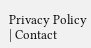Privacy Policy | Contact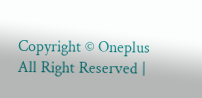Copyright © Oneplus All Right Reserved |